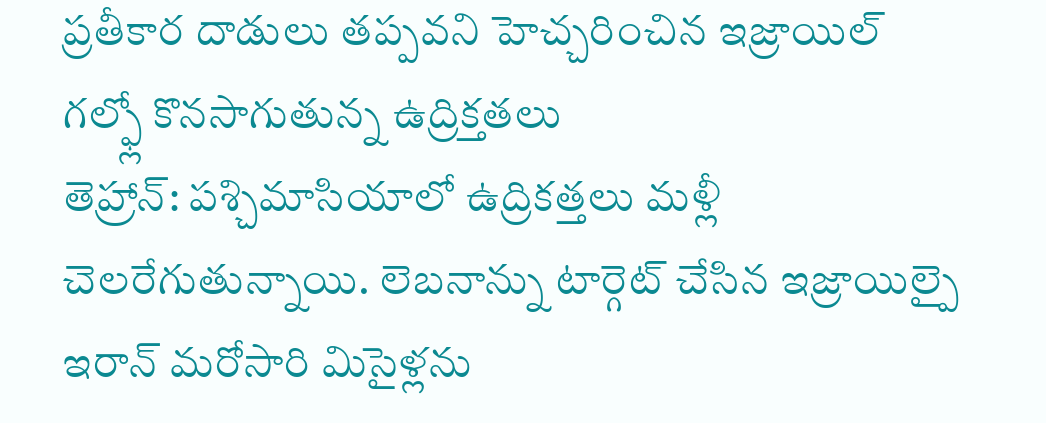ప్రతీకార దాడులు తప్పవని హెచ్చరించిన ఇజ్రాయిల్
గల్ఫ్లో కొనసాగుతున్న ఉద్రిక్తతలు
తెహ్రాన్: పశ్చిమాసియాలో ఉద్రికత్తలు మళ్లీ చెలరేగుతున్నాయి. లెబనాన్ను టార్గెట్ చేసిన ఇజ్రాయిల్పై ఇరాన్ మరోసారి మిసైళ్లను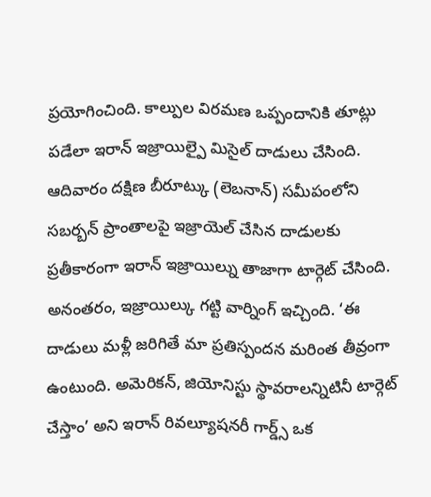ప్రయోగించింది. కాల్పుల విరమణ ఒప్పందానికి తూట్లు పడేలా ఇరాన్ ఇజ్రాయిల్పై మిసైల్ దాడులు చేసింది. ఆదివారం దక్షిణ బీరూట్కు (లెబనాన్) సమీపంలోని సబర్బన్ ప్రాంతాలపై ఇజ్రాయెల్ చేసిన దాడులకు ప్రతీకారంగా ఇరాన్ ఇజ్రాయిల్ను తాజాగా టార్గెట్ చేసింది. అనంతరం, ఇజ్రాయిల్కు గట్టి వార్నింగ్ ఇచ్చింది. ‘ఈ దాడులు మళ్లీ జరిగితే మా ప్రతిస్పందన మరింత తీవ్రంగా ఉంటుంది. అమెరికన్, జియోనిస్టు స్థావరాలన్నిటినీ టార్గెట్ చేస్తాం’ అని ఇరాన్ రివల్యూషనరీ గార్డ్స్ ఒక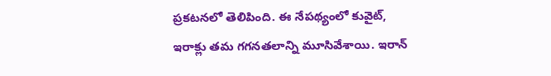ప్రకటనలో తెలిపింది. ఈ నేపథ్యంలో కువైట్, ఇరాక్లు తమ గగనతలాన్ని మూసివేశాయి. ఇరాన్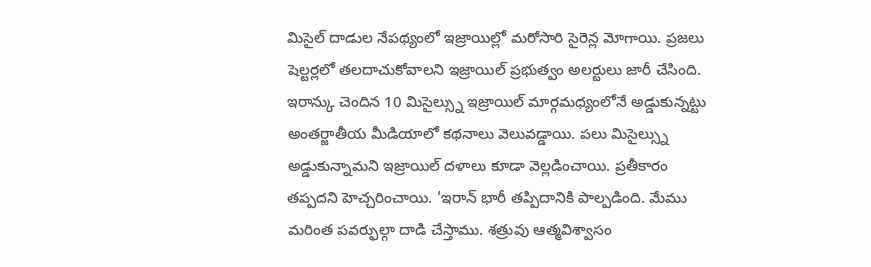మిసైల్ దాడుల నేపథ్యంలో ఇజ్రాయిల్లో మరోసారి సైరెన్ల మోగాయి. ప్రజలు షెల్టర్లలో తలదాచుకోవాలని ఇజ్రాయిల్ ప్రభుత్వం అలర్టులు జారీ చేసింది. ఇరాన్కు చెందిన 10 మిసైల్స్ను ఇజ్రాయిల్ మార్గమధ్యంలోనే అడ్డుకున్నట్టు అంతర్జాతీయ మీడియాలో కథనాలు వెలువడ్డాయి. పలు మిసైల్స్ను అడ్డుకున్నామని ఇజ్రాయిల్ దళాలు కూడా వెల్లడించాయి. ప్రతీకారం తప్పదని హెచ్చరించాయి. ‘ఇరాన్ భారీ తప్పిదానికి పాల్పడింది. మేము మరింత పవర్ఫుల్గా దాడి చేస్తాము. శత్రువు ఆత్మవిశ్వాసం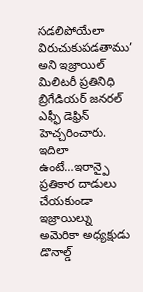సడలిపోయేలా విరుచుకుపడతాము’ అని ఇజ్రాయిల్ మిలిటరీ ప్రతినిధి బ్రిగేడియర్ జనరల్ ఎఫ్ఫీ డెఫ్రిన్ హెచ్చరించారు.
ఇదిలా ఉంటే…ఇరాన్పై ప్రతికార దాడులు చేయకుండా ఇజ్రాయిల్ను అమెరికా అధ్యక్షుడు డొనాల్డ్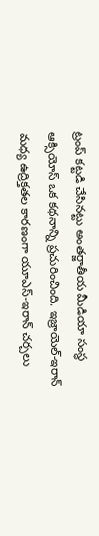ట్రంప్ కట్టడి చేసినట్టు అంతర్జాతీయ మీడియా సంస్థ ఆక్సియోస్ ఒక కథనాన్ని ప్రచురించింది. ఇజ్రాయెల్-ఇరాన్ మధ్య ఉద్రిక్తతల కారణంగా యూఎస్-ఇరాన్ చర్చలు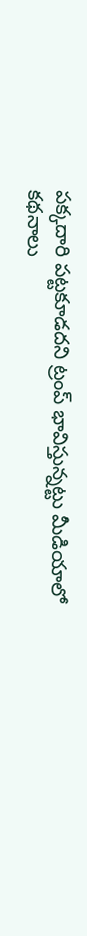పక్కదారి పట్టకూడదని ట్రంప్ భావిస్తున్నట్టు మీడియాలో కథనాలు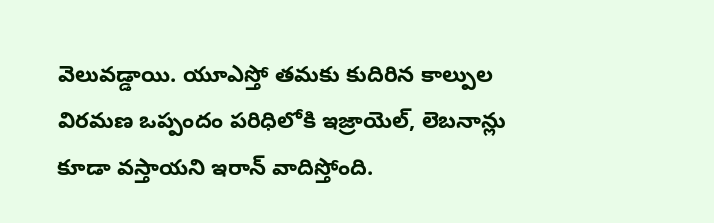వెలువడ్డాయి. యూఎస్తో తమకు కుదిరిన కాల్పుల విరమణ ఒప్పందం పరిధిలోకి ఇజ్రాయెల్, లెబనాన్లు కూడా వస్తాయని ఇరాన్ వాదిస్తోంది.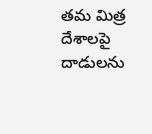తమ మిత్ర దేశాలపై దాడులను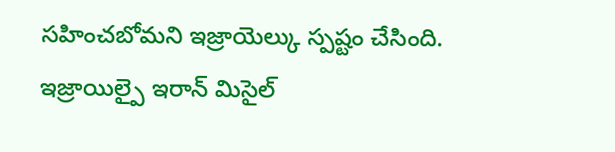సహించబోమని ఇజ్రాయెల్కు స్పష్టం చేసింది.
ఇజ్రాయిల్పై ఇరాన్ మిసైల్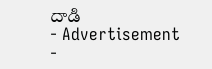దాడి
- Advertisement -